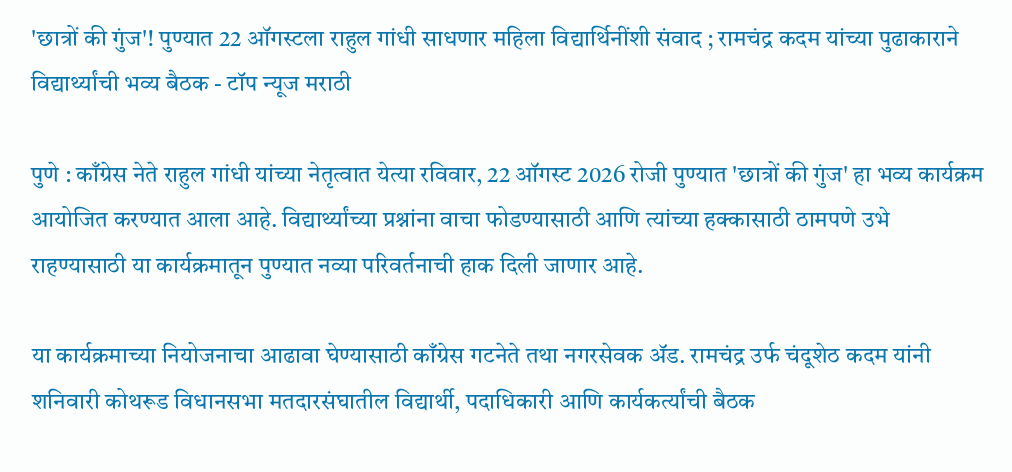'छात्रों की गुंज'! पुण्यात 22 ऑगस्टला राहुल गांधी साधणार महिला विद्यार्थिनींशी संवाद ; रामचंद्र कदम यांच्या पुढाकाराने विद्यार्थ्यांची भव्य बैठक - टॉप न्यूज मराठी

पुणे : काँग्रेस नेते राहुल गांधी यांच्या नेतृत्वात येत्या रविवार, 22 ऑगस्ट 2026 रोजी पुण्यात 'छात्रों की गुंज' हा भव्य कार्यक्रम आयोजित करण्यात आला आहे. विद्यार्थ्यांच्या प्रश्नांना वाचा फोडण्यासाठी आणि त्यांच्या हक्कासाठी ठामपणे उभे राहण्यासाठी या कार्यक्रमातून पुण्यात नव्या परिवर्तनाची हाक दिली जाणार आहे.

या कार्यक्रमाच्या नियोजनाचा आढावा घेण्यासाठी काँग्रेस गटनेते तथा नगरसेवक ॲड. रामचंद्र उर्फ चंदूशेठ कदम यांनी शनिवारी कोथरूड विधानसभा मतदारसंघातील विद्यार्थी, पदाधिकारी आणि कार्यकर्त्यांची बैठक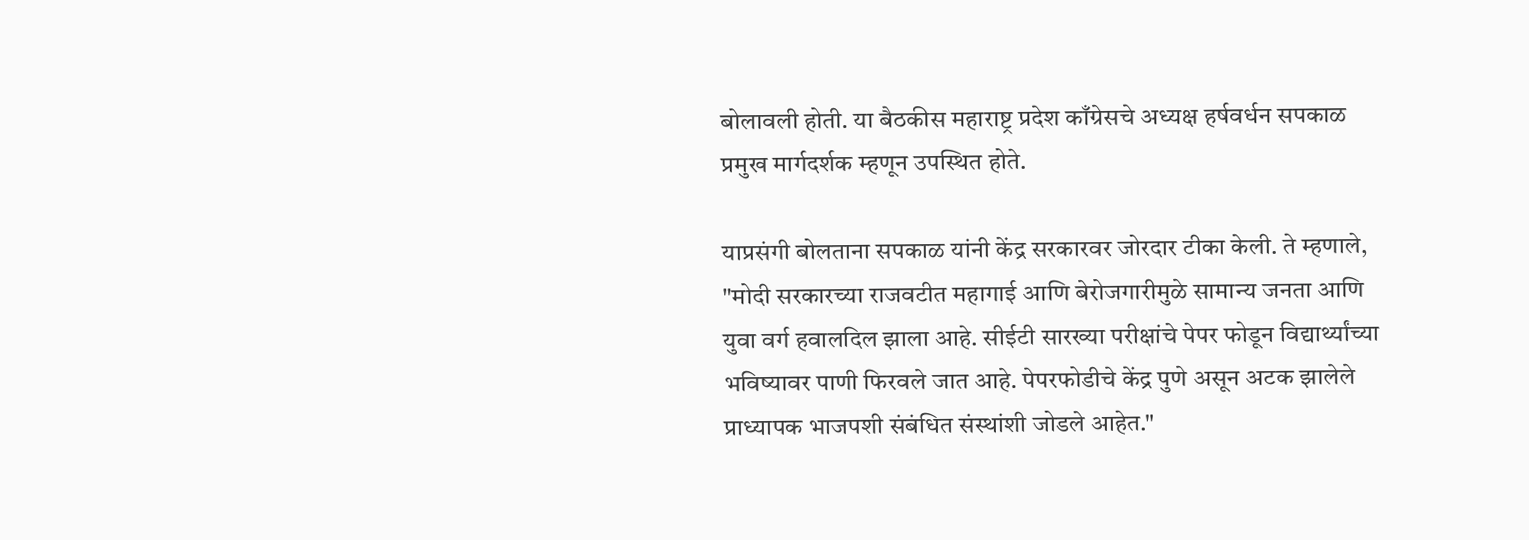बोलावली होती. या बैठकीस महाराष्ट्र प्रदेश काँग्रेसचे अध्यक्ष हर्षवर्धन सपकाळ प्रमुख मार्गदर्शक म्हणून उपस्थित होते.

याप्रसंगी बोलताना सपकाळ यांनी केंद्र सरकारवर जोरदार टीका केली. ते म्हणाले, "मोदी सरकारच्या राजवटीत महागाई आणि बेरोजगारीमुळे सामान्य जनता आणि युवा वर्ग हवालदिल झाला आहे. सीईटी सारख्या परीक्षांचे पेपर फोडून विद्यार्थ्यांच्या भविष्यावर पाणी फिरवले जात आहे. पेपरफोडीचे केंद्र पुणे असून अटक झालेले प्राध्यापक भाजपशी संबंधित संस्थांशी जोडले आहेत."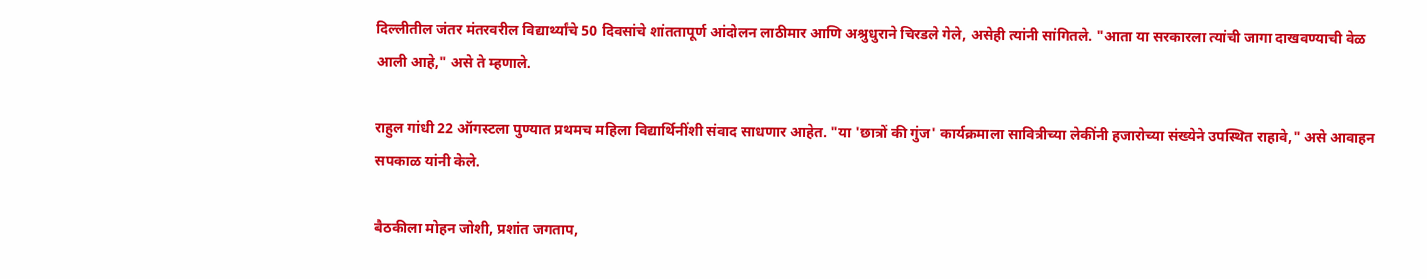दिल्लीतील जंतर मंतरवरील विद्यार्थ्यांचे 50 दिवसांचे शांततापूर्ण आंदोलन लाठीमार आणि अश्रुधुराने चिरडले गेले, असेही त्यांनी सांगितले. "आता या सरकारला त्यांची जागा दाखवण्याची वेळ आली आहे," असे ते म्हणाले.

राहुल गांधी 22 ऑगस्टला पुण्यात प्रथमच महिला विद्यार्थिनींशी संवाद साधणार आहेत. "या 'छात्रों की गुंज' कार्यक्रमाला सावित्रीच्या लेकींनी हजारोच्या संख्येने उपस्थित राहावे," असे आवाहन सपकाळ यांनी केले.

बैठकीला मोहन जोशी, प्रशांत जगताप,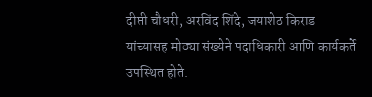दीप्ती चौधरी, अरविंद शिंदे, जयाशेठ किराड यांच्यासह मोठ्या संख्येने पदाधिकारी आणि कार्यकर्ते उपस्थित होते.